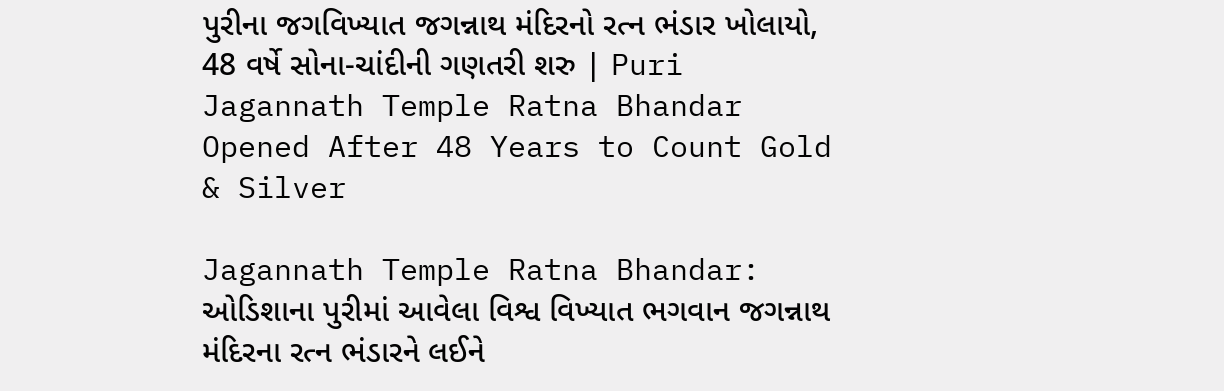પુરીના જગવિખ્યાત જગન્નાથ મંદિરનો રત્ન ભંડાર ખોલાયો, 48 વર્ષે સોના-ચાંદીની ગણતરી શરુ | Puri Jagannath Temple Ratna Bhandar Opened After 48 Years to Count Gold & Silver

Jagannath Temple Ratna Bhandar: ઓડિશાના પુરીમાં આવેલા વિશ્વ વિખ્યાત ભગવાન જગન્નાથ મંદિરના રત્ન ભંડારને લઈને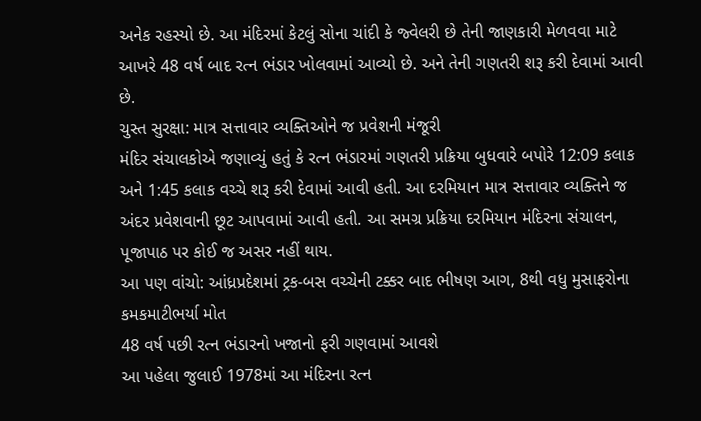અનેક રહસ્યો છે. આ મંદિરમાં કેટલું સોના ચાંદી કે જ્વેલરી છે તેની જાણકારી મેળવવા માટે આખરે 48 વર્ષ બાદ રત્ન ભંડાર ખોલવામાં આવ્યો છે. અને તેની ગણતરી શરૂ કરી દેવામાં આવી છે.
ચુસ્ત સુરક્ષા: માત્ર સત્તાવાર વ્યક્તિઓને જ પ્રવેશની મંજૂરી
મંદિર સંચાલકોએ જણાવ્યું હતું કે રત્ન ભંડારમાં ગણતરી પ્રક્રિયા બુધવારે બપોરે 12:09 કલાક અને 1:45 કલાક વચ્ચે શરૂ કરી દેવામાં આવી હતી. આ દરમિયાન માત્ર સત્તાવાર વ્યક્તિને જ અંદર પ્રવેશવાની છૂટ આપવામાં આવી હતી. આ સમગ્ર પ્રક્રિયા દરમિયાન મંદિરના સંચાલન, પૂજાપાઠ પર કોઈ જ અસર નહીં થાય.
આ પણ વાંચો: આંધ્રપ્રદેશમાં ટ્રક-બસ વચ્ચેની ટક્કર બાદ ભીષણ આગ, 8થી વધુ મુસાફરોના કમકમાટીભર્યા મોત
48 વર્ષ પછી રત્ન ભંડારનો ખજાનો ફરી ગણવામાં આવશે
આ પહેલા જુલાઈ 1978માં આ મંદિરના રત્ન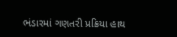ભંડારમાં ગણતરી પ્રક્રિયા હાથ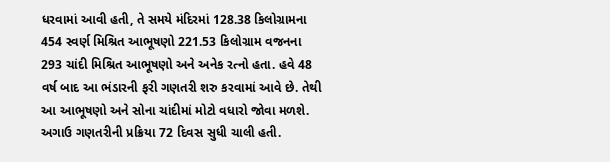ધરવામાં આવી હતી, તે સમયે મંદિરમાં 128.38 કિલોગ્રામના 454 સ્વર્ણ મિશ્રિત આભૂષણો 221.53 કિલોગ્રામ વજનના 293 ચાંદી મિશ્રિત આભૂષણો અને અનેક રત્નો હતા. હવે 48 વર્ષ બાદ આ ભંડારની ફરી ગણતરી શરુ કરવામાં આવે છે. તેથી આ આભૂષણો અને સોના ચાંદીમાં મોટો વધારો જોવા મળશે. અગાઉ ગણતરીની પ્રક્રિયા 72 દિવસ સુધી ચાલી હતી.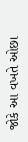જોકે આ વખતે ઓછા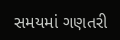સમયમાં ગણતરી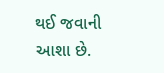થઈ જવાની આશા છે.